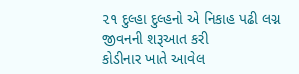૨૧ દુલ્હા દુલ્હનો એ નિકાહ પઢી લગ્ન જીવનની શરૂઆત કરી
કોડીનાર ખાતે આવેલ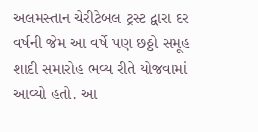અલમસ્તાન ચેરીટેબલ ટ્રસ્ટ દ્વારા દર વર્ષની જેમ આ વર્ષે પણ છઠ્ઠો સમૂહ શાદી સમારોહ ભવ્ય રીતે યોજવામાં આવ્યો હતો. આ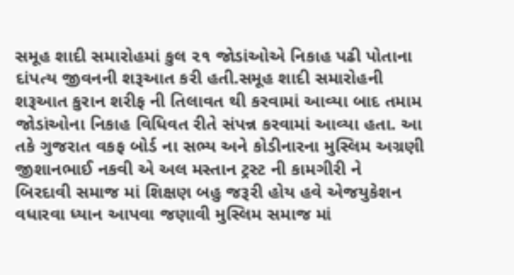સમૂહ શાદી સમારોહમાં કુલ ૨૧ જોડાંઓએ નિકાહ પઢી પોતાના દાંપત્ય જીવનની શરૂઆત કરી હતી.સમૂહ શાદી સમારોહની શરૂઆત કુરાન શરીફ ની તિલાવત થી કરવામાં આવ્યા બાદ તમામ જોડાંઓના નિકાહ વિધિવત રીતે સંપન્ન કરવામાં આવ્યા હતા. આ તકે ગુજરાત વકફ બોર્ડ ના સભ્ય અને કોડીનારના મુસ્લિમ અગ્રણી જીશાનભાઈ નકવી એ અલ મસ્તાન ટ્રસ્ટ ની કામગીરી ને
બિરદાવી સમાજ માં શિક્ષણ બહુ જરૂરી હોય હવે એજયુકેશન વધારવા ધ્યાન આપવા જણાવી મુસ્લિમ સમાજ માં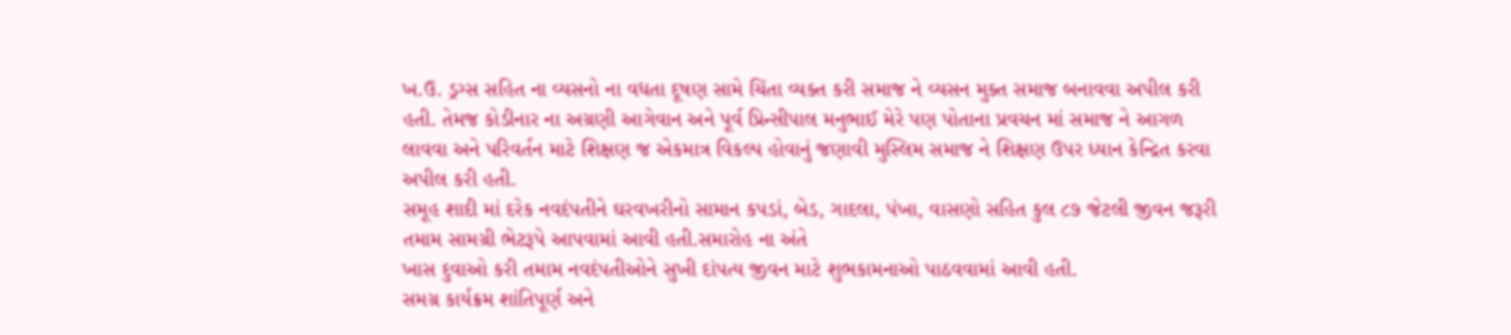ખ.ઉ. ડ્રગ્સ સહિત ના વ્યસનો ના વધતા દૂષણ સામે ચિંતા વ્યક્ત કરી સમાજ ને વ્યસન મુક્ત સમાજ બનાવવા અપીલ કરી હતી. તેમજ કોડીનાર ના અગ્રણી આગેવાન અને પૂર્વ પ્રિન્સીપાલ મનુભાઈ મેરે પણ પોતાના પ્રવચન માં સમાજ ને આગળ લાવવા અને પરિવર્તન માટે શિક્ષણ જ એકમાત્ર વિકલ્પ હોવાનું જણાવી મુસ્લિમ સમાજ ને શિક્ષણ ઉપર ધ્યાન કેન્દ્રિત કરવા અપીલ કરી હતી.
સમૂહ શાદી માં દરેક નવદંપતીને ઘરવખરીનો સામાન કપડાં, બેડ, ગાદલા, પંખા, વાસણો સહિત કુલ ૮૭ જેટલી જીવન જરૂરી તમામ સામગ્રી ભેટરૂપે આપવામાં આવી હતી.સમારોહ ના અંતે
ખાસ દુવાઓ કરી તમામ નવદંપતીઓને સુખી દાંપત્ય જીવન માટે શુભકામનાઓ પાઠવવામાં આવી હતી.
સમગ્ર કાર્યક્રમ શાંતિપૂર્ણ અને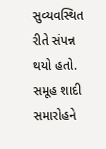સુવ્યવસ્થિત રીતે સંપન્ન થયો હતો.
સમૂહ શાદી સમારોહને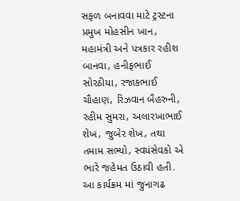સફળ બનાવવા માટે ટ્રસ્ટના પ્રમુખ મોહસીન ખાન, મહામંત્રી અને પત્રકાર રહીશ બાનવા, હનીફભાઈ સોરઠીયા, રજાકભાઈ ચૌહાણ, રિઝવાન બૈહરુની, રહીમ સુમરા, અલારખાભાઈ શેખ, જુબેર શેખ, તથા તમામ સભ્યો, સ્વયંસેવકો એ ભારે જહેમત ઉઠાવી હતી.
આ કાર્યક્રમ માં જુનાગઢ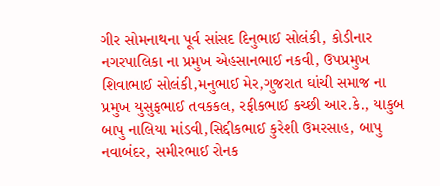ગીર સોમનાથના પૂર્વ સાંસદ દિનુભાઈ સોલંકી, કોડીનાર નગરપાલિકા ના પ્રમુખ એહસાનભાઈ નકવી, ઉપપ્રમુખ શિવાભાઈ સોલંકી,મનુભાઈ મેર,ગુજરાત ઘાંચી સમાજ ના પ્રમુખ યુસુફભાઈ તવકકલ, રફીકભાઈ કચ્છી આર.કે., યાકુબ બાપુ નાલિયા માંડવી,સિદ્દીકભાઈ કુરેશી ઉમરસાહ, બાપુ નવાબંદર, સમીરભાઈ રોનક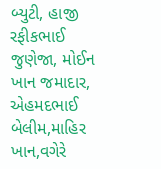બ્યુટી, હાજી રફીકભાઈ જુણેજા, મોઈન ખાન જમાદાર, એહમદભાઈ બેલીમ,માહિર ખાન,વગેરે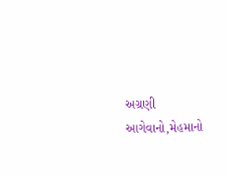અગ્રણી આગેવાનો,મેહમાનો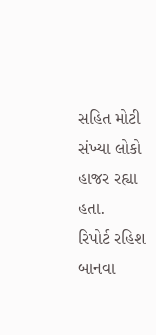સહિત મોટી સંખ્યા લોકો હાજર રહ્યા હતા.
રિપોર્ટ રહિશ બાનવા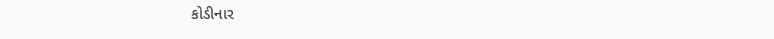કોડીનાર